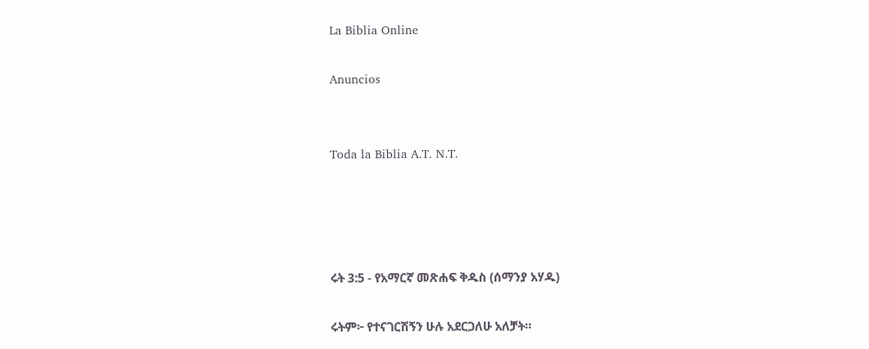La Biblia Online

Anuncios


Toda la Biblia A.T. N.T.




ሩት 3:5 - የአማርኛ መጽሐፍ ቅዱስ (ሰማንያ አሃዱ)

ሩትም፦ የተናገርሽኝን ሁሉ አደርጋለሁ አለቻት።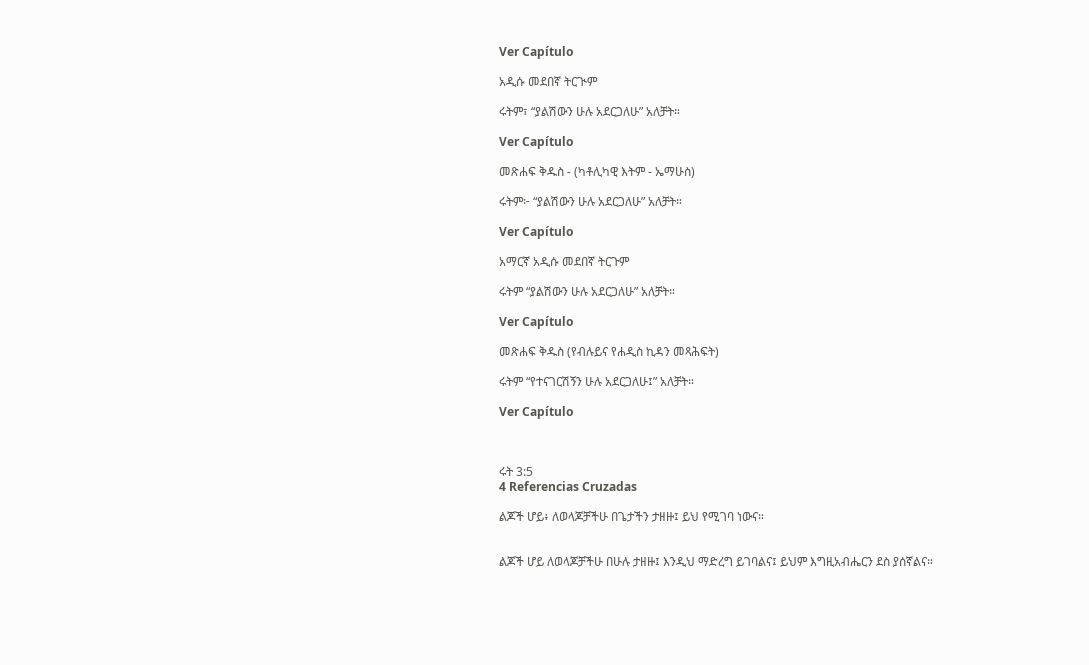Ver Capítulo

አዲሱ መደበኛ ትርጒም

ሩትም፣ “ያልሽውን ሁሉ አደርጋለሁ” አለቻት።

Ver Capítulo

መጽሐፍ ቅዱስ - (ካቶሊካዊ እትም - ኤማሁስ)

ሩትም፦ “ያልሽውን ሁሉ አደርጋለሁ” አለቻት።

Ver Capítulo

አማርኛ አዲሱ መደበኛ ትርጉም

ሩትም “ያልሽውን ሁሉ አደርጋለሁ” አለቻት።

Ver Capítulo

መጽሐፍ ቅዱስ (የብሉይና የሐዲስ ኪዳን መጻሕፍት)

ሩትም “የተናገርሽኝን ሁሉ አደርጋለሁ፤” አለቻት።

Ver Capítulo



ሩት 3:5
4 Referencias Cruzadas

ልጆች ሆይ፥ ለወላጆቻችሁ በጌታችን ታዘዙ፤ ይህ የሚገባ ነውና።


ልጆች ሆይ ለወላጆቻችሁ በሁሉ ታዘዙ፤ እንዲህ ማድረግ ይገባልና፤ ይህም እግዚአብሔርን ደስ ያሰኛልና።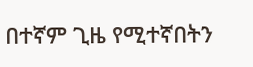በተኛም ጊዜ የሚተኛበትን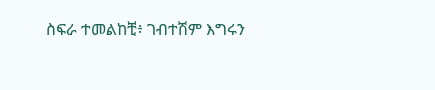ስፍራ ተመልከቺ፥ ገብተሽም እግሩን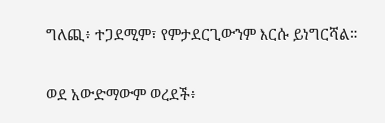ግለጪ፥ ተጋደሚም፣ የምታደርጊውንም እርሱ ይነግርሻል።


ወደ አውድማውም ወረደች፥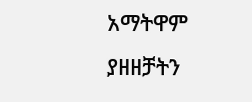አማትዋም ያዘዘቻትን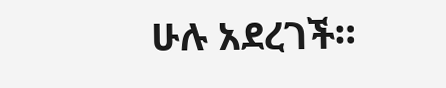ሁሉ አደረገች።